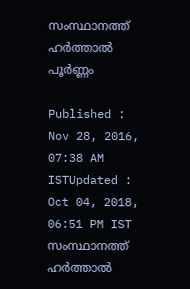സംസ്ഥാനത്ത് ഹര്‍ത്താല്‍ പൂര്‍ണ്ണം

Published : Nov 28, 2016, 07:38 AM ISTUpdated : Oct 04, 2018, 06:51 PM IST
സംസ്ഥാനത്ത് ഹര്‍ത്താല്‍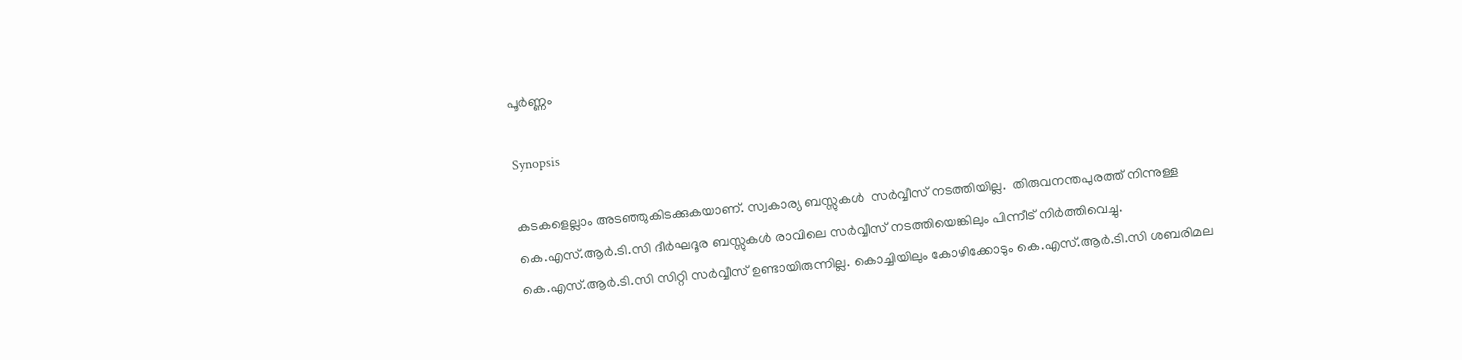പൂര്‍ണ്ണം

Synopsis

കടകളെല്ലാം അടഞ്ഞുകിടക്കുകയാണ്. സ്വകാര്യ ബസ്സുകൾ  സര്‍വ്വീസ് നടത്തിയില്ല.  തിരുവനന്തപുരത്ത് നിന്നുള്ള കെ.എസ്.ആർ.ടി.സി ദീർഘദൂര ബസ്സുകൾ രാവിലെ സർവ്വീസ് നടത്തിയെങ്കിലും പിന്നീട് നിർത്തിവെച്ചു. കെ.എസ്.ആര്‍.ടി.സി സിറ്റി സർവ്വീസ് ഉണ്ടായിരുന്നില്ല. കൊച്ചിയിലും കോഴിക്കോടും കെ.എസ്.ആർ.ടി.സി ശബരിമല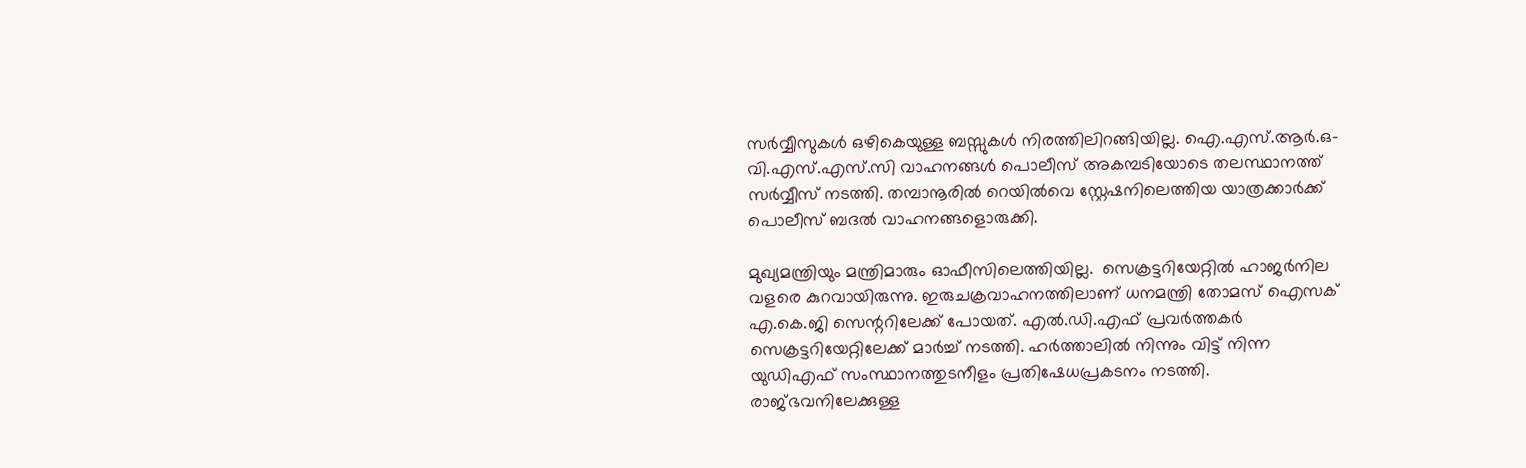സർവ്വീസുകൾ ഒഴികെയുള്ള ബസ്സുകൾ നിരത്തിലിറങ്ങിയില്ല. ഐ.എസ്.ആർ.ഒ- വി.എസ്.എസ്.സി വാഹനങ്ങൾ പൊലീസ് അകമ്പടിയോടെ തലസ്ഥാനത്ത് സർവ്വീസ് നടത്തി. തമ്പാനൂരിൽ റെയിൽവെ സ്റ്റേഷനിലെത്തിയ യാത്രക്കാർക്ക് പൊലീസ് ബദൽ വാഹനങ്ങളൊരുക്കി.

മുഖ്യമന്ത്രിയും മന്ത്രിമാരും ഓഫീസിലെത്തിയില്ല.  സെക്രട്ടറിയേറ്റിൽ ഹാജർനില വളരെ കുറവായിരുന്നു. ഇരുചക്രവാഹനത്തിലാണ് ധനമന്ത്രി തോമസ് ഐസക് എ.കെ.ജി സെന്ററിലേക്ക് പോയത്. എൽ.ഡി.എഫ് പ്രവർത്തകർ സെക്രട്ടറിയേറ്റിലേക്ക് മാർച്ച് നടത്തി. ഹർത്താലിൽ നിന്നും വിട്ട് നിന്ന യുഡിഎഫ് സംസ്ഥാനത്തുടനീളം പ്രതിഷേധപ്രകടനം നടത്തി. രാജ്ഭവനിലേക്കുള്ള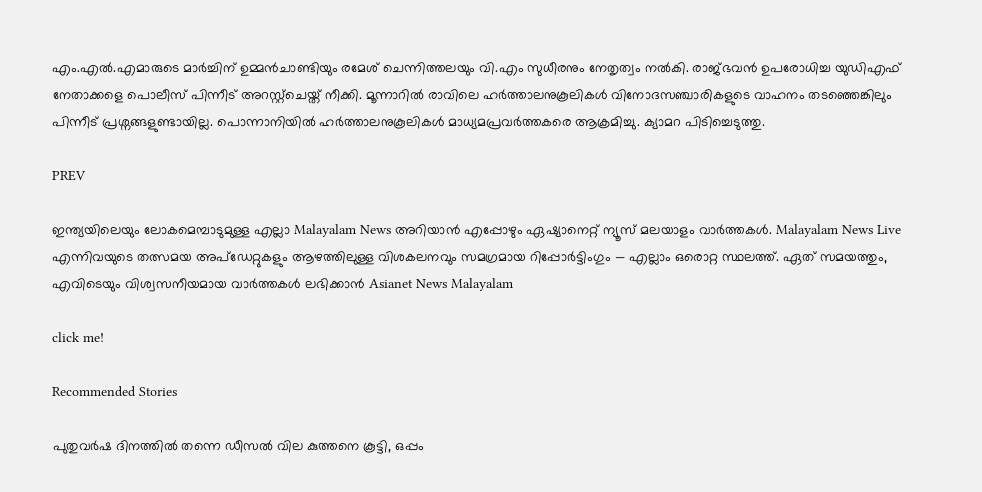എം.എൽ.എമാരുടെ മാർച്ചിന് ഉമ്മൻചാണ്ടിയും രമേശ് ചെന്നിത്തലയും വി.എം സുധീരനും നേതൃത്വം നൽകി. രാജ്ഭവൻ ഉപരോധിച്ച യുഡിഎഫ് നേതാക്കളെ പൊലീസ് പിന്നീട് അറസ്റ്റ്ചെയ്ത് നീക്കി. മൂന്നാറിൽ രാവിലെ ഹർത്താലനുകൂലികൾ വിനോദസ‌ഞ്ചാരികളുടെ വാഹനം തടഞ്ഞെങ്കിലും പിന്നീട് പ്രശ്നങ്ങളുണ്ടായില്ല. പൊന്നാനിയിൽ ഹർത്താലനുകൂലികൾ മാധ്യമപ്രവർത്തകരെ ആക്രമിച്ചു. ക്യാമറ പിടിച്ചെടുത്തു.

PREV

ഇന്ത്യയിലെയും ലോകമെമ്പാടുമുള്ള എല്ലാ Malayalam News അറിയാൻ എപ്പോഴും ഏഷ്യാനെറ്റ് ന്യൂസ് മലയാളം വാർത്തകൾ. Malayalam News Live എന്നിവയുടെ തത്സമയ അപ്‌ഡേറ്റുകളും ആഴത്തിലുള്ള വിശകലനവും സമഗ്രമായ റിപ്പോർട്ടിംഗും — എല്ലാം ഒരൊറ്റ സ്ഥലത്ത്. ഏത് സമയത്തും, എവിടെയും വിശ്വസനീയമായ വാർത്തകൾ ലഭിക്കാൻ Asianet News Malayalam

click me!

Recommended Stories

പുതുവർഷ ദിനത്തിൽ തന്നെ ഡീസൽ വില കുത്തനെ കൂട്ടി, ഒപ്പം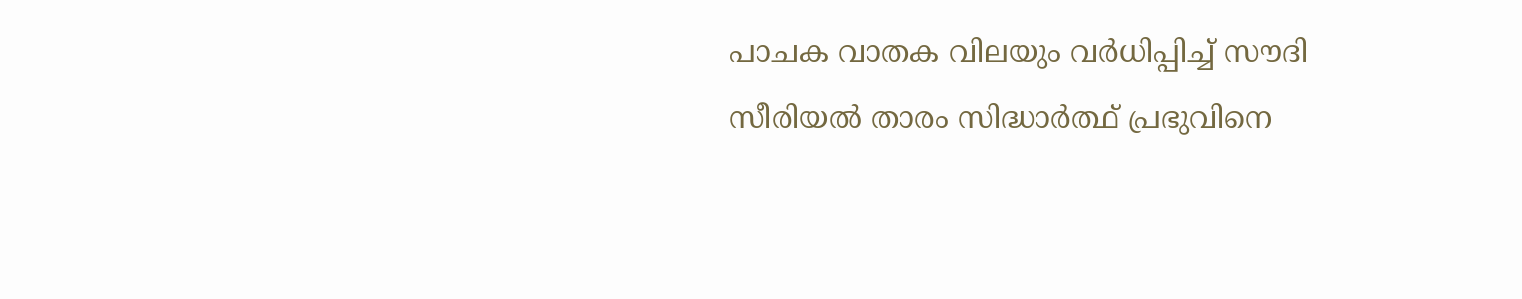പാചക വാതക വിലയും വർധിപ്പിച്ച് സൗദി
സീരിയൽ താരം സിദ്ധാർത്ഥ് പ്രഭുവിനെ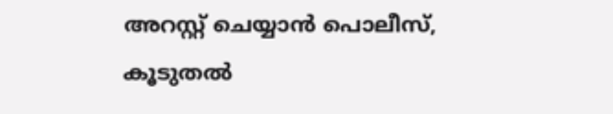അറസ്റ്റ് ചെയ്യാൻ പൊലീസ്, കൂടുതൽ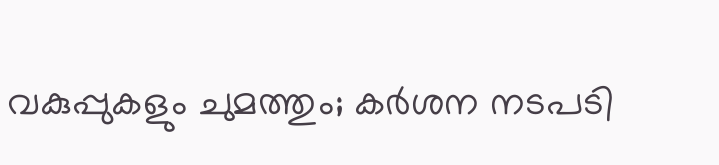വകുപ്പുകളും ചുമത്തും; കർശന നടപടി